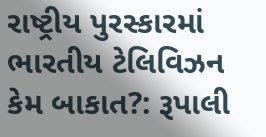રાષ્ટ્રીય પુરસ્કારમાં ભારતીય ટેલિવિઝન કેમ બાકાત?: રૂપાલી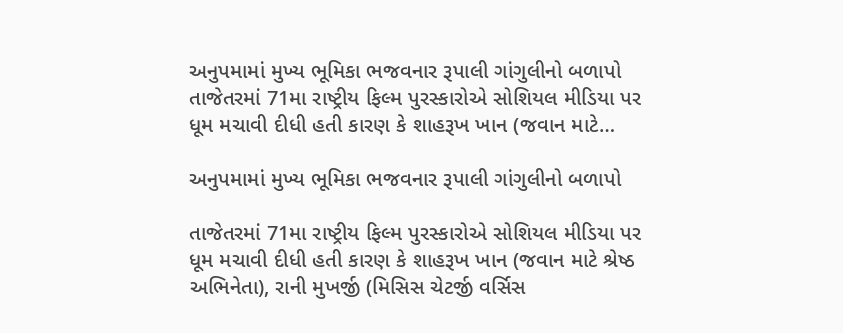અનુપમામાં મુખ્ય ભૂમિકા ભજવનાર રૂપાલી ગાંગુલીનો બળાપો તાજેતરમાં 71મા રાષ્ટ્રીય ફિલ્મ પુરસ્કારોએ સોશિયલ મીડિયા પર ધૂમ મચાવી દીધી હતી કારણ કે શાહરૂખ ખાન (જવાન માટે…

અનુપમામાં મુખ્ય ભૂમિકા ભજવનાર રૂપાલી ગાંગુલીનો બળાપો

તાજેતરમાં 71મા રાષ્ટ્રીય ફિલ્મ પુરસ્કારોએ સોશિયલ મીડિયા પર ધૂમ મચાવી દીધી હતી કારણ કે શાહરૂખ ખાન (જવાન માટે શ્રેષ્ઠ અભિનેતા), રાની મુખર્જી (મિસિસ ચેટર્જી વર્સિસ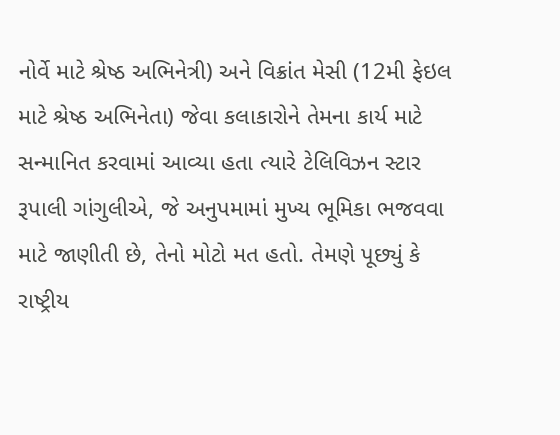નોર્વે માટે શ્રેષ્ઠ અભિનેત્રી) અને વિક્રાંત મેસી (12મી ફેઇલ માટે શ્રેષ્ઠ અભિનેતા) જેવા કલાકારોને તેમના કાર્ય માટે સન્માનિત કરવામાં આવ્યા હતા ત્યારે ટેલિવિઝન સ્ટાર રૂપાલી ગાંગુલીએ, જે અનુપમામાં મુખ્ય ભૂમિકા ભજવવા માટે જાણીતી છે, તેનો મોટો મત હતો. તેમણે પૂછ્યું કે રાષ્ટ્રીય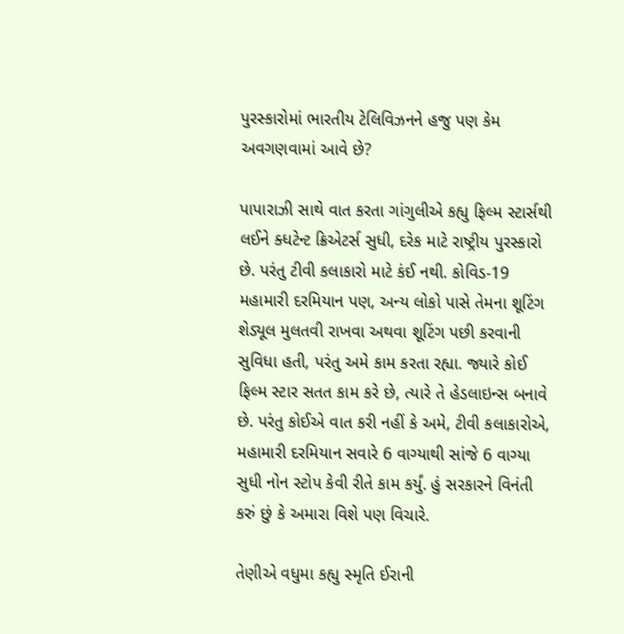પુરસ્કારોમાં ભારતીય ટેલિવિઝનને હજુ પણ કેમ અવગણવામાં આવે છે?

પાપારાઝી સાથે વાત કરતા ગાંગુલીએ કહ્યુ ફિલ્મ સ્ટાર્સથી લઈને ક્ધટેન્ટ ક્રિએટર્સ સુધી, દરેક માટે રાષ્ટ્રીય પુરસ્કારો છે. પરંતુ ટીવી કલાકારો માટે કંઈ નથી. કોવિડ-19 મહામારી દરમિયાન પણ, અન્ય લોકો પાસે તેમના શૂટિંગ શેડ્યૂલ મુલતવી રાખવા અથવા શૂટિંગ પછી કરવાની સુવિધા હતી, પરંતુ અમે કામ કરતા રહ્યા. જ્યારે કોઈ ફિલ્મ સ્ટાર સતત કામ કરે છે, ત્યારે તે હેડલાઇન્સ બનાવે છે. પરંતુ કોઈએ વાત કરી નહીં કે અમે, ટીવી કલાકારોએ, મહામારી દરમિયાન સવારે 6 વાગ્યાથી સાંજે 6 વાગ્યા સુધી નોન સ્ટોપ કેવી રીતે કામ કર્યું. હું સરકારને વિનંતી કરું છું કે અમારા વિશે પણ વિચારે.

તેણીએ વધુમા કહ્યુ સ્મૃતિ ઈરાની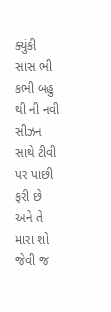ક્યુંકી સાસ ભી કભી બહુ થી ની નવી સીઝન સાથે ટીવી પર પાછી ફરી છે અને તે મારા શો જેવી જ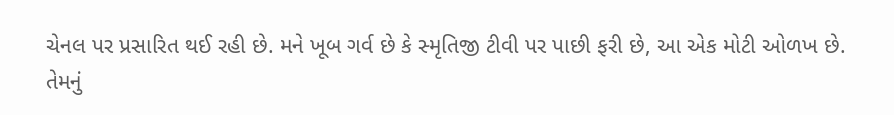ચેનલ પર પ્રસારિત થઈ રહી છે. મને ખૂબ ગર્વ છે કે સ્મૃતિજી ટીવી પર પાછી ફરી છે, આ એક મોટી ઓળખ છે. તેમનું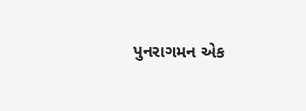પુનરાગમન એક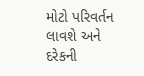મોટો પરિવર્તન લાવશે અને દરેકની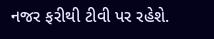નજર ફરીથી ટીવી પર રહેશે.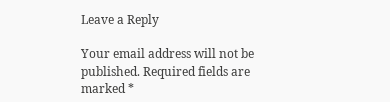Leave a Reply

Your email address will not be published. Required fields are marked *